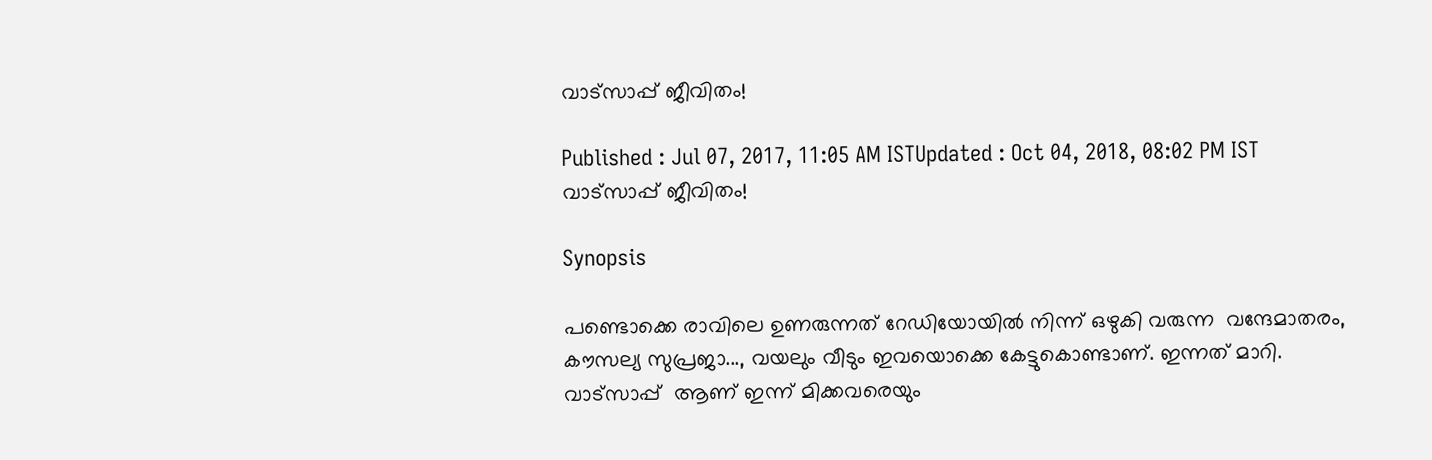വാട്‌സാപ്പ് ജീവിതം!

Published : Jul 07, 2017, 11:05 AM ISTUpdated : Oct 04, 2018, 08:02 PM IST
വാട്‌സാപ്പ് ജീവിതം!

Synopsis

പണ്ടൊക്കെ രാവിലെ ഉണരുന്നത് റേഡിയോയില്‍ നിന്ന് ഒഴുകി വരുന്ന  വന്ദേമാതരം, കൗസല്യ സുപ്രജാ..., വയലും വീടും ഇവയൊക്കെ കേട്ടുകൊണ്ടാണ്. ഇന്നത് മാറി. വാട്‌സാപ്പ്  ആണ് ഇന്ന് മിക്കവരെയും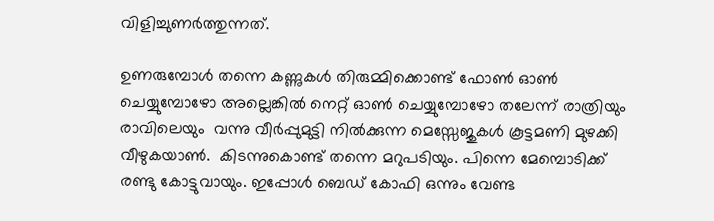വിളിച്ചുണര്‍ത്തുന്നത്.

ഉണരുമ്പോള്‍ തന്നെ കണ്ണുകള്‍ തിരുമ്മിക്കൊണ്ട് ഫോണ്‍ ഓണ്‍ ചെയ്യുമ്പോഴോ അല്ലെങ്കില്‍ നെറ്റ് ഓണ്‍ ചെയ്യുമ്പോഴോ തലേന്ന് രാത്രിയും രാവിലെയും  വന്നു വീര്‍പ്പുമുട്ടി നില്‍ക്കുന്ന മെസ്സേജുകള്‍ കൂട്ടമണി മുഴക്കി വീഴുകയാണ്‍.  കിടന്നുകൊണ്ട് തന്നെ മറുപടിയും. പിന്നെ മേമ്പൊടിക്ക്  രണ്ടു കോട്ടുവായും. ഇപ്പോള്‍ ബെഡ് കോഫി ഒന്നും വേണ്ട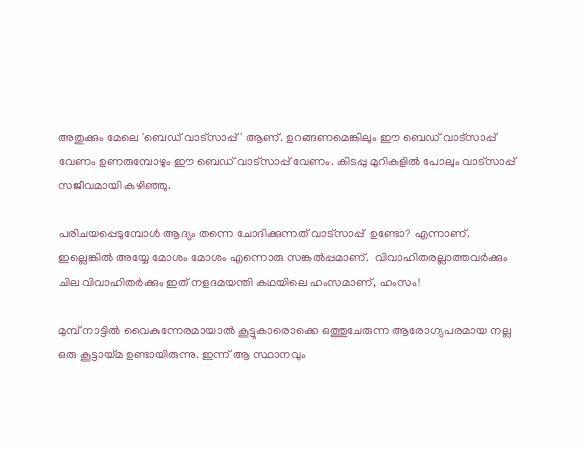അതുക്കും മേലെ 'ബെഡ് വാട്‌സാപ്പ് ' ആണ്. ഉറങ്ങണമെങ്കിലും ഈ ബെഡ് വാട്‌സാപ്പ് വേണം ഉണരുമ്പോഴും ഈ ബെഡ് വാട്‌സാപ്പ് വേണം. കിടപ്പു മുറികളില്‍ പോലും വാട്‌സാപ്പ് സജീവമായി കഴിഞ്ഞു.

പരിചയപ്പെടുമ്പോള്‍ ആദ്യം തന്നെ ചോദിക്കുന്നത് വാട്‌സാപ്പ്  ഉണ്ടോ? എന്നാണ്. ഇല്ലെങ്കില്‍ അയ്യേ മോശം മോശം എന്നൊരു സങ്കല്‍പ്പമാണ്.  വിവാഹിതരല്ലാത്തവര്‍ക്കും ചില വിവാഹിതര്‍ക്കും ഇത് നളദമയന്തി കഥയിലെ ഹംസമാണ്, ഹംസം!

മുമ്പ് നാട്ടില്‍ വൈകുന്നേരമായാല്‍ കൂട്ടുകാരൊക്കെ ഒത്തുചേരുന്ന ആരോഗ്യപരമായ നല്ല  ഒരു കൂട്ടായ്മ ഉണ്ടായിരുന്നു. ഇന്ന് ആ സ്ഥാനവും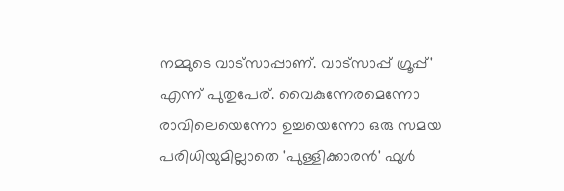നമ്മുടെ വാട്‌സാപ്പാണ്. വാട്‌സാപ്പ് ഗ്രൂപ്പ്' എന്ന് പുതുപേര്. വൈകുന്നേരമെന്നോ രാവിലെയെന്നോ ഉച്ചയെന്നോ ഒരു സമയ  പരിധിയുമില്ലാതെ 'പുള്ളിക്കാരന്‍' ഫുള്‍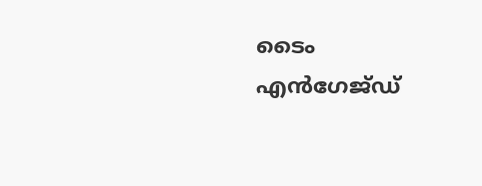ടൈം എന്‍ഗേജ്ഡ്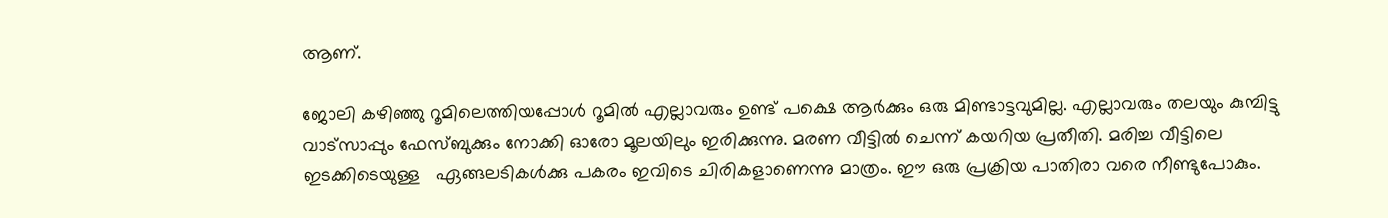ആണ്.

ജോലി കഴിഞ്ഞു റൂമിലെത്തിയപ്പോള്‍ റൂമില്‍ എല്ലാവരും ഉണ്ട് പക്ഷെ ആര്‍ക്കും ഒരു മിണ്ടാട്ടവുമില്ല. എല്ലാവരും തലയും കുമ്പിട്ടു വാട്‌സാപ്പും ഫേസ്ബുക്കും നോക്കി ഓരോ മൂലയിലും ഇരിക്കുന്നു. മരണ വീട്ടില്‍ ചെന്ന് കയറിയ പ്രതീതി. മരിച്ച വീട്ടിലെ ഇടക്കിടെയുള്ള   ഏങ്ങലടികള്‍ക്കു പകരം ഇവിടെ ചിരികളാണെന്നു മാത്രം. ഈ ഒരു പ്രക്രിയ പാതിരാ വരെ നീണ്ടുപോകും.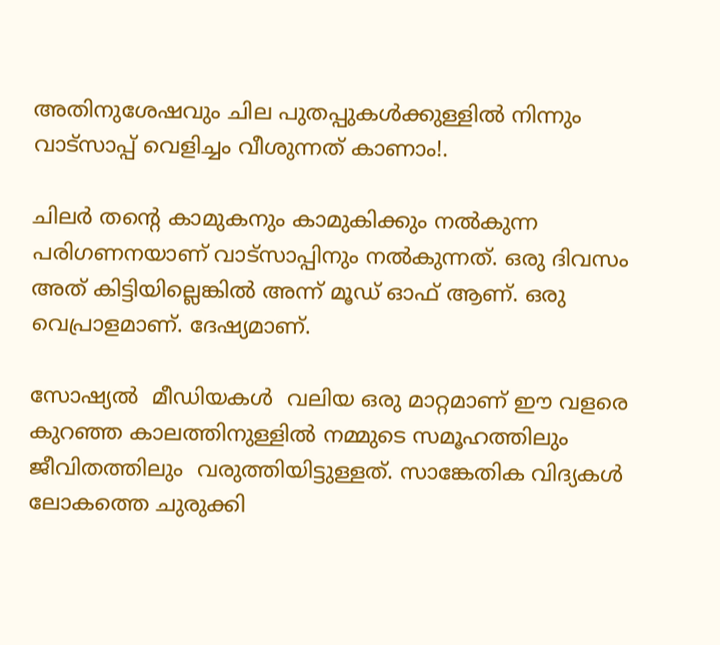അതിനുശേഷവും ചില പുതപ്പുകള്‍ക്കുള്ളില്‍ നിന്നും വാട്‌സാപ്പ് വെളിച്ചം വീശുന്നത് കാണാം!.

ചിലര്‍ തന്റെ കാമുകനും കാമുകിക്കും നല്‍കുന്ന പരിഗണനയാണ് വാട്‌സാപ്പിനും നല്‍കുന്നത്. ഒരു ദിവസം അത് കിട്ടിയില്ലെങ്കില്‍ അന്ന് മൂഡ് ഓഫ് ആണ്. ഒരു വെപ്രാളമാണ്. ദേഷ്യമാണ്.

സോഷ്യല്‍  മീഡിയകള്‍  വലിയ ഒരു മാറ്റമാണ് ഈ വളരെ കുറഞ്ഞ കാലത്തിനുള്ളില്‍ നമ്മുടെ സമൂഹത്തിലും ജീവിതത്തിലും  വരുത്തിയിട്ടുള്ളത്. സാങ്കേതിക വിദ്യകള്‍ ലോകത്തെ ചുരുക്കി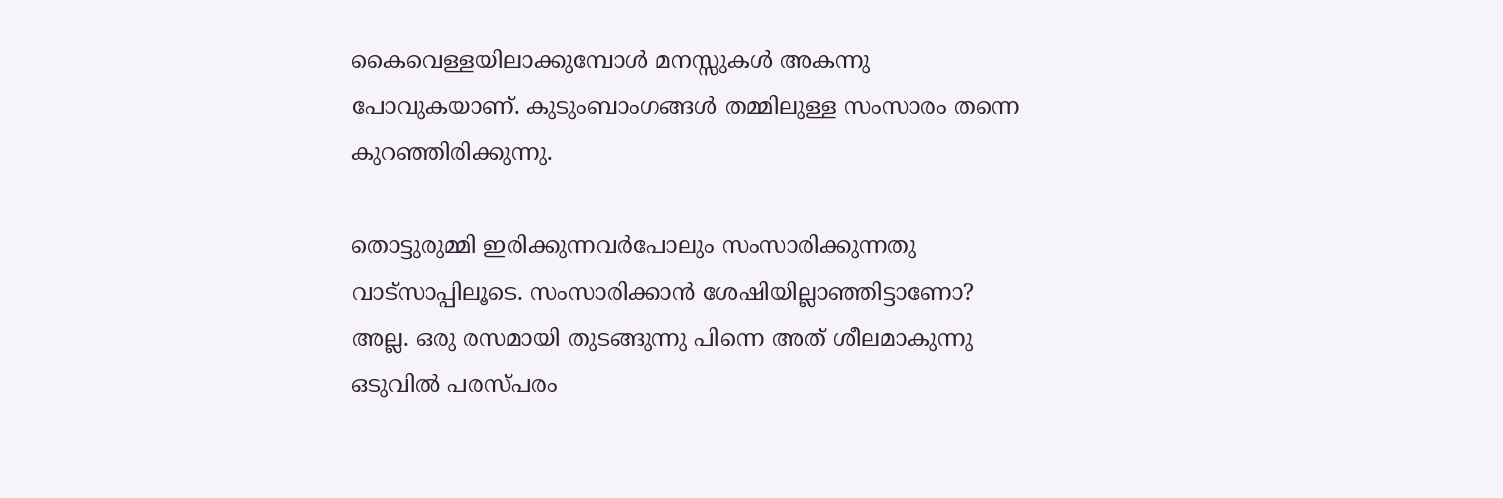കൈവെള്ളയിലാക്കുമ്പോള്‍ മനസ്സുകള്‍ അകന്നു പോവുകയാണ്. കുടുംബാംഗങ്ങള്‍ തമ്മിലുള്ള സംസാരം തന്നെ കുറഞ്ഞിരിക്കുന്നു.

തൊട്ടുരുമ്മി ഇരിക്കുന്നവര്‍പോലും സംസാരിക്കുന്നതു വാട്‌സാപ്പിലൂടെ. സംസാരിക്കാന്‍ ശേഷിയില്ലാഞ്ഞിട്ടാണോ? അല്ല. ഒരു രസമായി തുടങ്ങുന്നു പിന്നെ അത് ശീലമാകുന്നു ഒടുവില്‍ പരസ്പരം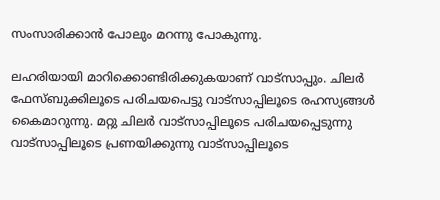സംസാരിക്കാന്‍ പോലും മറന്നു പോകുന്നു.

ലഹരിയായി മാറിക്കൊണ്ടിരിക്കുകയാണ് വാട്‌സാപ്പും. ചിലര്‍ ഫേസ്ബുക്കിലൂടെ പരിചയപെട്ടു വാട്‌സാപ്പിലൂടെ രഹസ്യങ്ങള്‍ കൈമാറുന്നു. മറ്റു ചിലര്‍ വാട്‌സാപ്പിലൂടെ പരിചയപ്പെടുന്നു വാട്‌സാപ്പിലൂടെ പ്രണയിക്കുന്നു വാട്‌സാപ്പിലൂടെ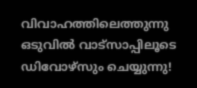വിവാഹത്തിലെത്തുന്നു ഒടുവില്‍ വാട്‌സാപ്പിലൂടെ ഡിവോഴ്‌സും ചെയ്യുന്നു!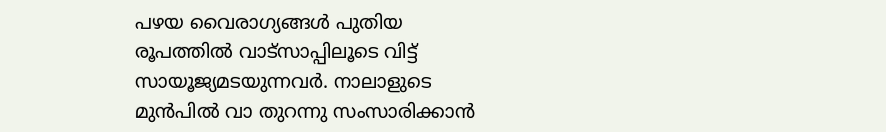പഴയ വൈരാഗ്യങ്ങള്‍ പുതിയ രൂപത്തില്‍ വാട്‌സാപ്പിലൂടെ വിട്ട് സായൂജ്യമടയുന്നവര്‍. നാലാളുടെ മുന്‍പില്‍ വാ തുറന്നു സംസാരിക്കാന്‍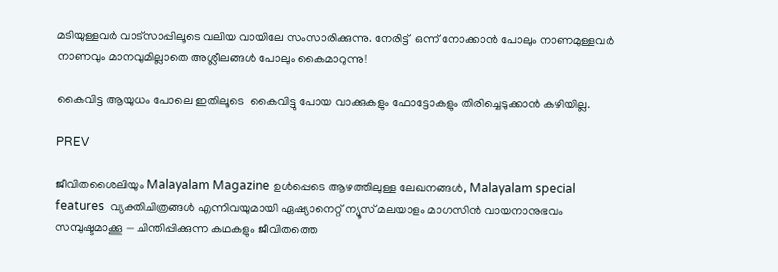മടിയുള്ളവര്‍ വാട്‌സാപ്പിലൂടെ വലിയ വായിലേ സംസാരിക്കുന്നു. നേരിട്ട്  ഒന്ന് നോക്കാന്‍ പോലും നാണമുള്ളവര്‍ നാണവും മാനവുമില്ലാതെ അശ്ലീലങ്ങള്‍ പോലും കൈമാറുന്നു!

കൈവിട്ട ആയുധം പോലെ ഇതിലൂടെ  കൈവിട്ടു പോയ വാക്കുകളും ഫോട്ടോകളും തിരിച്ചെടുക്കാന്‍ കഴിയില്ല.

PREV

ജീവിതശൈലിയും Malayalam Magazine ഉൾപ്പെടെ ആഴത്തിലുള്ള ലേഖനങ്ങൾ, Malayalam special features  വ്യക്തിചിത്രങ്ങൾ എന്നിവയുമായി ഏഷ്യാനെറ്റ് ന്യൂസ് മലയാളം മാഗസിന്‍ വായനാനുഭവം സമ്പുഷ്ടമാക്കൂ — ചിന്തിപ്പിക്കുന്ന കഥകളും ജീവിതത്തെ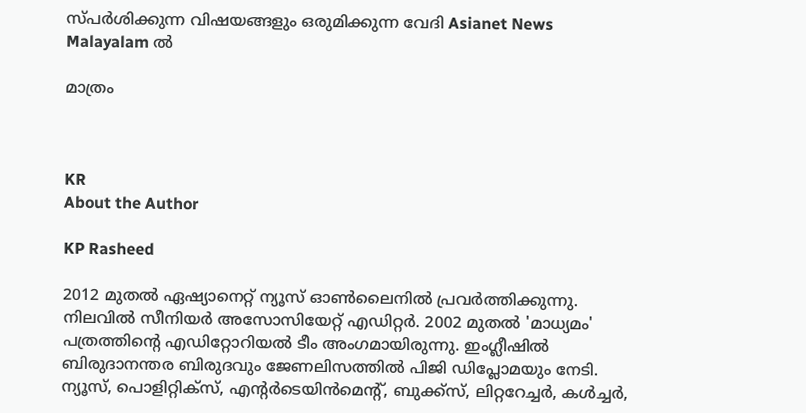സ്പർശിക്കുന്ന വിഷയങ്ങളും ഒരുമിക്കുന്ന വേദി Asianet News Malayalam ൽ

മാത്രം



KR
About the Author

KP Rasheed

2012 മുതല്‍ ഏഷ്യാനെറ്റ് ന്യൂസ് ഓണ്‍ലൈനില്‍ പ്രവര്‍ത്തിക്കുന്നു. നിലവില്‍ സീനിയര്‍ അസോസിയേറ്റ് എഡിറ്റര്‍. 2002 മുതല്‍ 'മാധ്യമം' പത്രത്തിന്റെ എഡിറ്റോറിയല്‍ ടീം അംഗമായിരുന്നു. ഇംഗ്ലീഷില്‍ ബിരുദാനന്തര ബിരുദവും ജേണലിസത്തില്‍ പിജി ഡിപ്ലോമയും നേടി. ന്യൂസ്, പൊളിറ്റിക്‌സ്, എന്റര്‍ടെയിന്‍മെന്റ്, ബുക്ക്‌സ്, ലിറ്ററേച്ചര്‍, കള്‍ച്ചര്‍,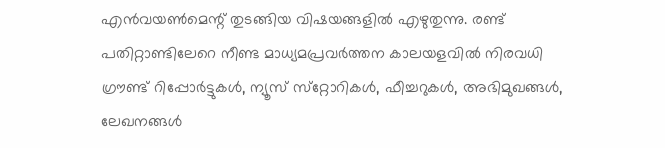എന്‍വയണ്‍മെന്റ് തുടങ്ങിയ വിഷയങ്ങളില്‍ എഴുതുന്നു. രണ്ട് പതിറ്റാണ്ടിലേറെ നീണ്ട മാധ്യമപ്രവര്‍ത്തന കാലയളവില്‍ നിരവധി ഗ്രൗണ്ട് റിപ്പോര്‍ട്ടുകള്‍, ന്യൂസ് സ്‌റ്റോറികള്‍, ഫീച്ചറുകള്‍, അഭിമുഖങ്ങള്‍, ലേഖനങ്ങള്‍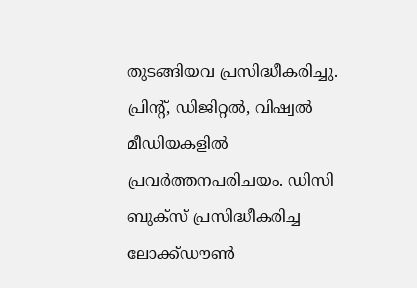തുടങ്ങിയവ പ്രസിദ്ധീകരിച്ചു. പ്രിന്റ്, ഡിജിറ്റല്‍, വിഷ്വല്‍ മീഡിയകളില്‍ പ്രവര്‍ത്തനപരിചയം. ഡിസി ബുക്സ് പ്രസിദ്ധീകരിച്ച ലോക്ക്ഡൗണ്‍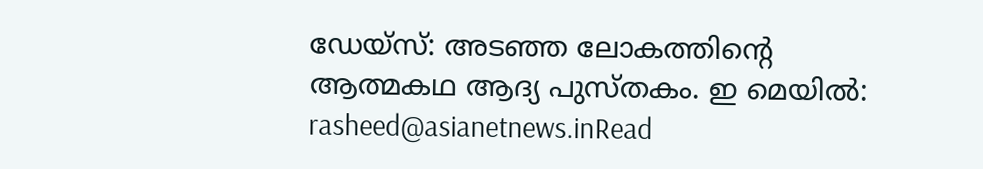ഡേയ്സ്: അടഞ്ഞ ലോകത്തിന്റെ ആത്മകഥ ആദ്യ പുസ്തകം. ഇ മെയില്‍: rasheed@asianetnews.inRead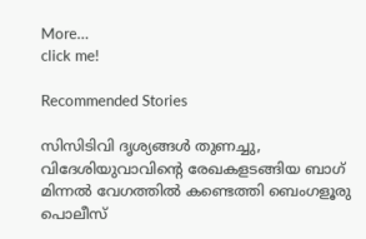More...
click me!

Recommended Stories

സിസിടിവി ദൃശ്യങ്ങൾ തുണച്ചു, വിദേശിയുവാവിന്റെ രേഖകളടങ്ങിയ ബാഗ് മിന്നൽ വേഗത്തിൽ കണ്ടെത്തി ബെംഗളൂരു പൊലീസ്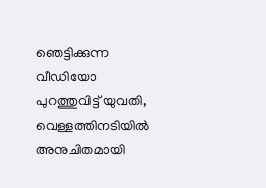ഞെട്ടിക്കുന്ന വീഡിയോ പുറത്തുവിട്ട് യുവതി, വെള്ളത്തിനടിയിൽ അനുചിതമായി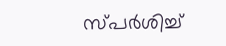സ്പര്‍ശിച്ച്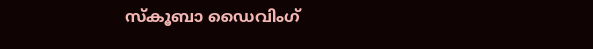സ്കൂബാ ഡൈവിംഗ്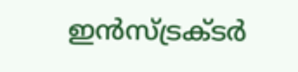ഇൻസ്ട്രക്ടര്‍